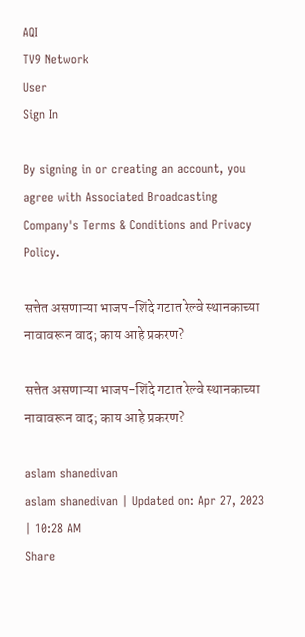AQI
TV9 Network
User
Sign In

By signing in or creating an account, you agree with Associated Broadcasting Company's Terms & Conditions and Privacy Policy.

सत्तेत असणाऱ्या भाजप-शिंदे गटात रेल्वे स्थानकाच्या नावावरून वाद; काय आहे प्रकरण?

सत्तेत असणाऱ्या भाजप-शिंदे गटात रेल्वे स्थानकाच्या नावावरून वाद; काय आहे प्रकरण?

aslam shanedivan
aslam shanedivan | Updated on: Apr 27, 2023 | 10:28 AM
Share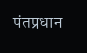पंतप्रधान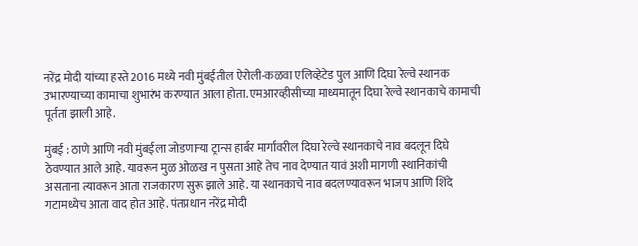नरेंद्र मोदी यांच्या हस्ते 2016 मध्ये नवी मुंबईतील ऐरोली-कळवा एलिव्हेटेड पुल आणि दिघा रेल्वे स्थानक उभारण्याच्या कामाचा शुभारंभ करण्यात आला होता. एमआरव्हीसीच्या माध्यमातून दिघा रेल्वे स्थानकाचे कामाची पूर्तता झाली आहे.

मुंबई : ठाणे आणि नवी मुंबईला जोडणाऱ्या ट्रान्स हार्बर मार्गावरील दिघा रेल्वे स्थानकाचे नाव बदलून दिघे ठेवण्यात आले आहे. यावरून मुळ ओळख न पुसता आहे तेच नाव देण्यात यावं अशी मागणी स्थानिकांची असताना त्यावरून आता राजकारण सुरू झाले आहे. या स्थानकाचे नाव बदलण्यावरून भाजप आणि शिंदे गटामध्येच आता वाद होत आहे. पंतप्रधान नरेंद्र मोदी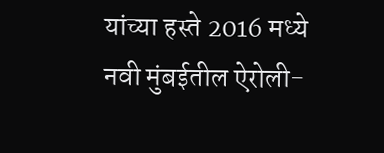यांच्या हस्ते 2016 मध्ये नवी मुंबईतील ऐरोली-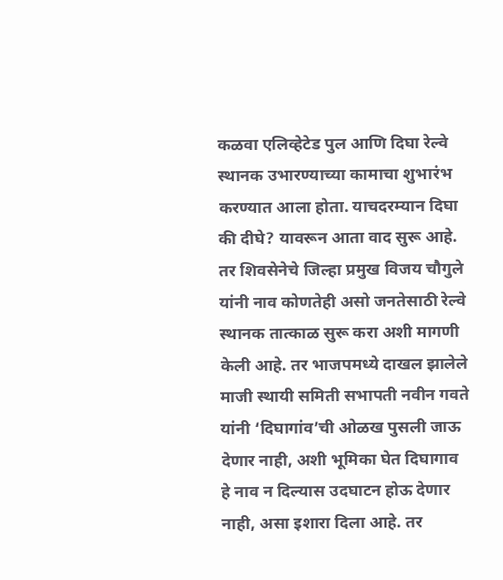कळवा एलिव्हेटेड पुल आणि दिघा रेल्वे स्थानक उभारण्याच्या कामाचा शुभारंभ करण्यात आला होता. याचदरम्यान दिघा की दीघे? यावरून आता वाद सुरू आहे. तर शिवसेनेचे जिल्हा प्रमुख विजय चौगुले यांनी नाव कोणतेही असो जनतेसाठी रेल्वे स्थानक तात्काळ सुरू करा अशी मागणी केली आहे. तर भाजपमध्ये दाखल झालेले माजी स्थायी समिती सभापती नवीन गवते यांनी ‘दिघागांव’ची ओळख पुसली जाऊ देणार नाही, अशी भूमिका घेत दिघागाव हे नाव न दिल्यास उदघाटन होऊ देणार नाही, असा इशारा दिला आहे. तर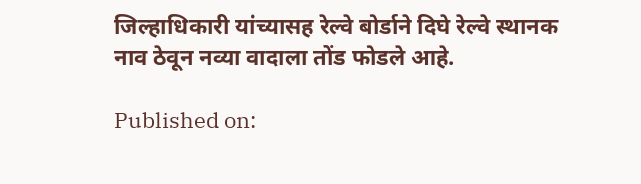जिल्हाधिकारी यांच्यासह रेल्वे बोर्डाने दिघे रेल्वे स्थानक नाव ठेवून नव्या वादाला तोंड फोडले आहे.

Published on: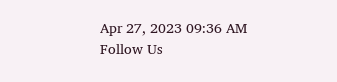Apr 27, 2023 09:36 AM
Follow Us